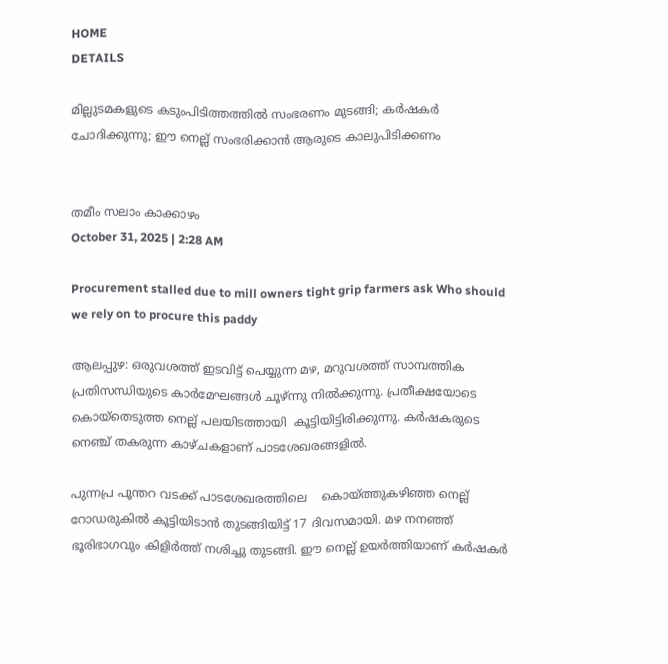HOME
DETAILS

മില്ലുടമകളുടെ കടുംപിടിത്തത്തില്‍ സംഭരണം മുടങ്ങി; കര്‍ഷകര്‍ ചോദിക്കുന്നു; ഈ നെല്ല് സംഭരിക്കാൻ ആരുടെ കാലുപിടിക്കണം


തമീം സലാം കാക്കാഴം
October 31, 2025 | 2:28 AM

Procurement stalled due to mill owners tight grip farmers ask Who should we rely on to procure this paddy

ആലപ്പുഴ: ഒരുവശത്ത് ഇടവിട്ട് പെയ്യുന്ന മഴ, മറുവശത്ത് സാമ്പത്തിക പ്രതിസന്ധിയുടെ കാര്‍മേഘങ്ങള്‍ ചൂഴ്ന്നു നില്‍ക്കുന്നു. പ്രതീക്ഷയോടെ കൊയ്തെടുത്ത നെല്ല് പലയിടത്തായി  കൂട്ടിയിട്ടിരിക്കുന്നു. കര്‍ഷകരുടെ നെഞ്ച് തകരുന്ന കാഴ്ചകളാണ് പാടശേഖരങ്ങളില്‍.

പുന്നപ്ര പൂന്തറ വടക്ക് പാടശേഖരത്തിലെ    കൊയ്ത്തുകഴിഞ്ഞ നെല്ല് റോഡരുകില്‍ കൂട്ടിയിടാന്‍ തുടങ്ങിയിട്ട് 17 ദിവസമായി. മഴ നനഞ്ഞ് ഭൂരിഭാഗവും കിളിര്‍ത്ത് നശിച്ചു തുടങ്ങി. ഈ നെല്ല് ഉയര്‍ത്തിയാണ് കര്‍ഷകര്‍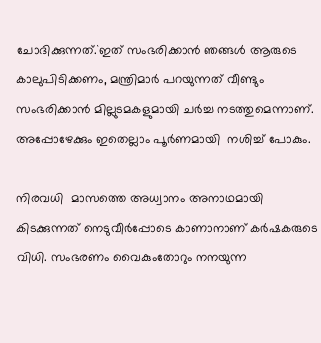ചോദിക്കുന്നത്.`ഇത് സംഭരിക്കാന്‍ ഞങ്ങള്‍ ആരുടെ കാലുപിടിക്കണം, മന്ത്രിമാര്‍ പറയുന്നത് വീണ്ടും സംഭരിക്കാന്‍ മില്ലുടമകളുമായി ചര്‍ച്ച നടത്തുമെന്നാണ്. അപ്പോഴേക്കും ഇതെല്ലാം പൂര്‍ണമായി  നശിച്ച് പോകും.

നിരവധി  മാസത്തെ അധ്വാനം അനാഥമായി കിടക്കുന്നത് നെടുവീര്‍പ്പോടെ കാണാനാണ് കര്‍ഷകരുടെ വിധി. സംഭരണം വൈകുംതോറും നനയുന്ന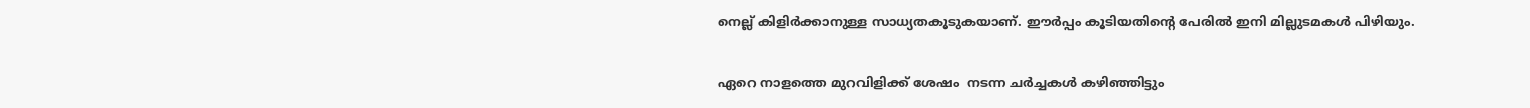നെല്ല് കിളിർക്കാനുള്ള സാധ്യതകൂടുകയാണ്. ഈര്‍പ്പം കൂടിയതിൻ്റെ പേരില്‍ ഇനി മില്ലുടമകള്‍ പിഴിയും.

ഏറെ നാളത്തെ മുറവിളിക്ക് ശേഷം  നടന്ന ചര്‍ച്ചകള്‍ കഴിഞ്ഞിട്ടും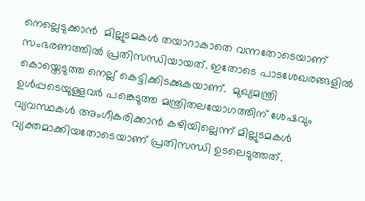നെല്ലെടുക്കാന്‍  മില്ലുടമകള്‍ തയാറാകാതെ വന്നതോടെയാണ് സംഭരണത്തില്‍ പ്രതിസന്ധിയായത്. ഇതോടെ പാടശേഖരങ്ങളില്‍ കൊയ്തെടുത്ത നെല്ല് കെട്ടിക്കിടക്കുകയാണ്.  മുഖ്യമന്ത്രി ഉള്‍പ്പടെയുള്ളവര്‍ പങ്കെടുത്ത മന്ത്രിതലയോഗത്തിന് ശേഷവും വ്യവസ്ഥകൾ അംഗീകരിക്കാൻ കഴിയില്ലെന്ന് മില്ലുടമകൾ വ്യക്തമാക്കിയതോടെയാണ് പ്രതിസന്ധി ഉടലെടുത്തത്.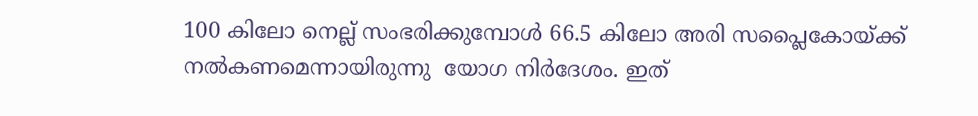100 കിലോ നെല്ല് സംഭരിക്കുമ്പോൾ 66.5 കിലോ അരി സപ്ലൈകോയ്ക്ക് നൽകണമെന്നായിരുന്നു  യോഗ നിർദേശം. ഇത്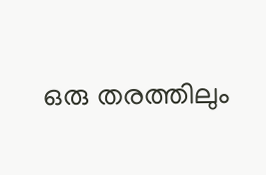ഒരു തരത്തിലും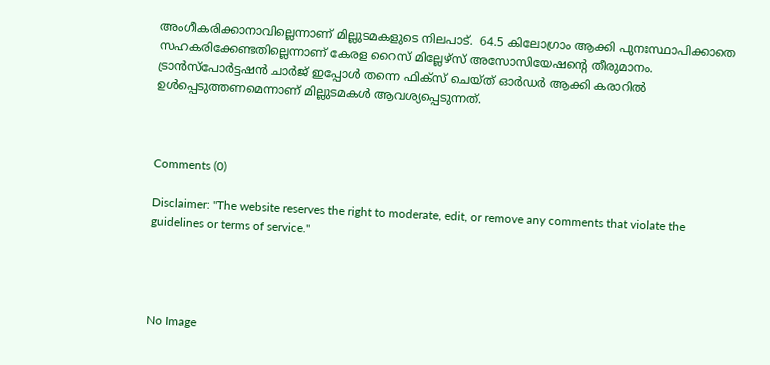അംഗീകരിക്കാനാവില്ലെന്നാണ് മില്ലുടമകളുടെ നിലപാട്.  64.5 കിലോഗ്രാം ആക്കി പുനഃസ്ഥാപിക്കാതെ സഹകരിക്കേണ്ടതില്ലെന്നാണ് കേരള റൈസ് മില്ലേഴ്‌സ് അസോസിയേഷന്റെ തീരുമാനം. ട്രാൻസ്‌പോർട്ടഷൻ ചാർജ് ഇപ്പോൾ തന്നെ ഫിക്സ് ചെയ്ത് ഓർഡർ ആക്കി കരാറിൽ ഉൾപ്പെടുത്തണമെന്നാണ് മില്ലുടമകള്‍ ആവശ്യപ്പെടുന്നത്.



Comments (0)

Disclaimer: "The website reserves the right to moderate, edit, or remove any comments that violate the guidelines or terms of service."




No Image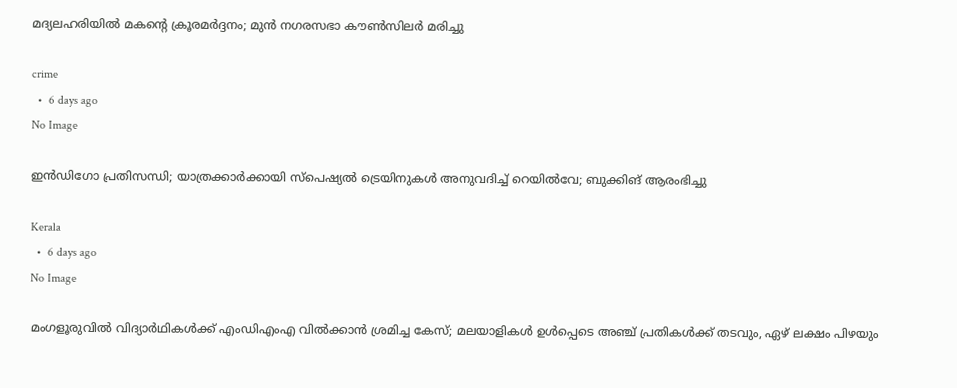മദ്യലഹരിയിൽ മകന്റെ ക്രൂരമർദ്ദനം; മുൻ നഗരസഭാ കൗൺസിലർ മരിച്ചു

crime
  •  6 days ago
No Image

ഇന്‍ഡിഗോ പ്രതിസന്ധി; യാത്രക്കാര്‍ക്കായി സ്‌പെഷ്യല്‍ ട്രെയിനുകള്‍ അനുവദിച്ച് റെയില്‍വേ; ബുക്കിങ് ആരംഭിച്ചു

Kerala
  •  6 days ago
No Image

മംഗളൂരുവിൽ വിദ്യാർഥികൾക്ക് എംഡിഎംഎ വിൽക്കാൻ ശ്രമിച്ച കേസ്; മലയാളികൾ ഉൾപ്പെടെ അഞ്ച് പ്രതികൾക്ക് തടവും, ഏഴ് ലക്ഷം പിഴയും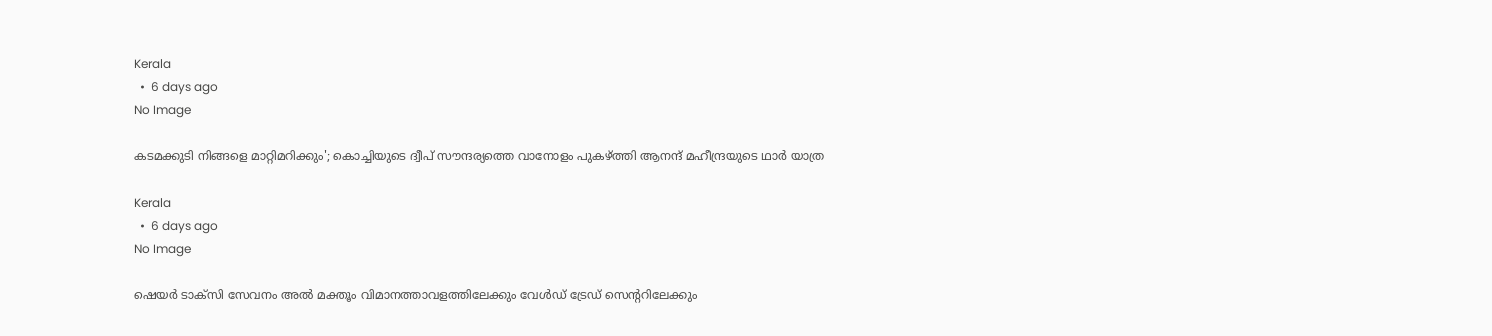Kerala
  •  6 days ago
No Image

കടമക്കുടി നിങ്ങളെ മാറ്റിമറിക്കും'; കൊച്ചിയുടെ ദ്വീപ് സൗന്ദര്യത്തെ വാനോളം പുകഴ്ത്തി ആനന്ദ് മഹീന്ദ്രയുടെ ഥാർ യാത്ര

Kerala
  •  6 days ago
No Image

ഷെയർ ടാക്സി സേവനം അൽ മക്തൂം വിമാനത്താവളത്തിലേക്കും വേൾഡ് ട്രേഡ് സെന്ററിലേക്കും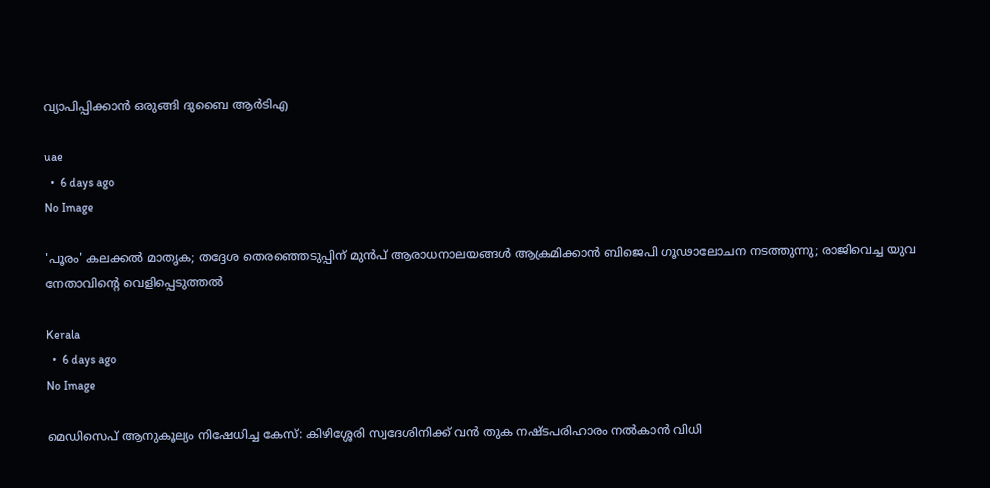വ്യാപിപ്പിക്കാൻ ഒരുങ്ങി ദുബൈ ആർടിഎ

uae
  •  6 days ago
No Image

'പൂരം' കലക്കല്‍ മാതൃക; തദ്ദേശ തെരഞ്ഞെടുപ്പിന് മുന്‍പ് ആരാധനാലയങ്ങള്‍ ആക്രമിക്കാന്‍ ബിജെപി ഗൂഢാലോചന നടത്തുന്നു; രാജിവെച്ച യുവ നേതാവിന്റെ വെളിപ്പെടുത്തല്‍

Kerala
  •  6 days ago
No Image

മെഡിസെപ് ആനുകൂല്യം നിഷേധിച്ച കേസ്: കിഴിശ്ശേരി സ്വദേശിനിക്ക് വൻ തുക നഷ്ടപരിഹാരം നൽകാൻ വിധി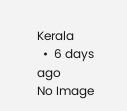Kerala
  •  6 days ago
No Image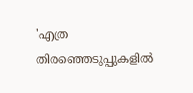'എത്ര തിരഞ്ഞെടുപ്പുകളിൽ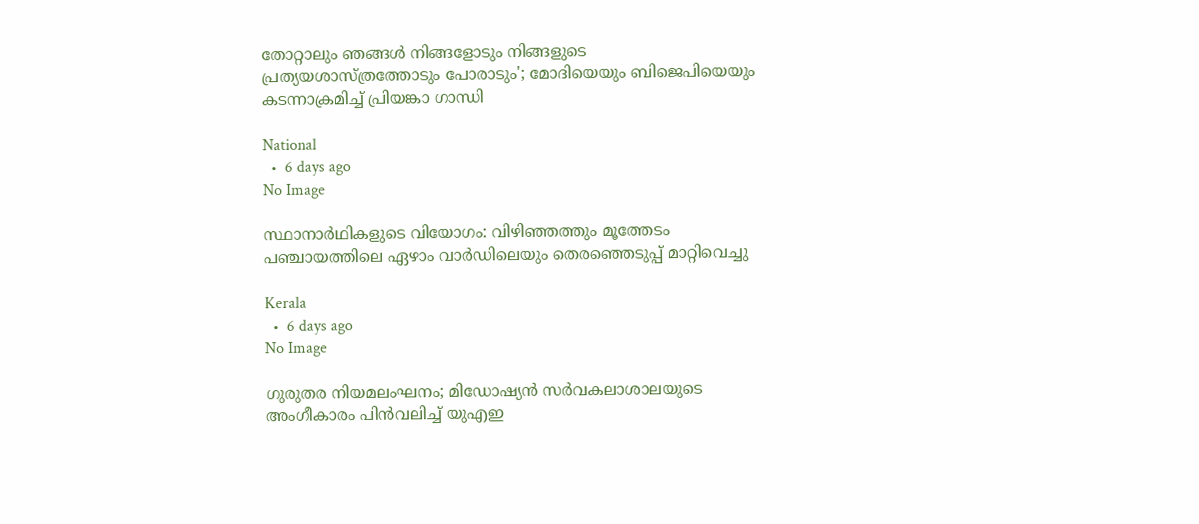തോറ്റാലും ഞങ്ങൾ നിങ്ങളോടും നിങ്ങളുടെ പ്രത്യയശാസ്ത്രത്തോടും പോരാടും'; മോദിയെയും ബിജെപിയെയും കടന്നാക്രമിച്ച് പ്രിയങ്കാ ഗാന്ധി

National
  •  6 days ago
No Image

സ്ഥാനാർഥികളുടെ വിയോഗം: വിഴിഞ്ഞത്തും മൂത്തേടം പഞ്ചായത്തിലെ ഏഴാം വാർഡിലെയും തെരഞ്ഞെടുപ്പ് മാറ്റിവെച്ചു

Kerala
  •  6 days ago
No Image

ഗുരുതര നിയമലംഘനം; മിഡോഷ്യൻ സർവകലാശാലയുടെ അംഗീകാരം പിൻവലിച്ച് യുഎഇ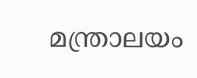മന്ത്രാലയം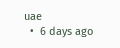uae
  •  6 days ago